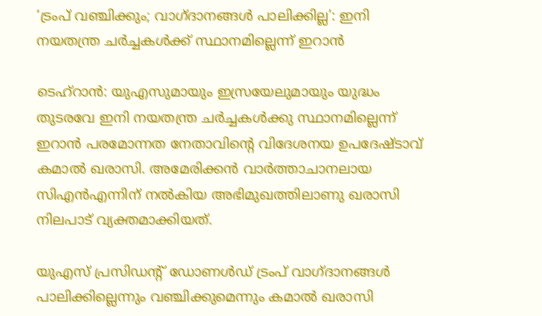‘ട്രംപ് വഞ്ചിക്കും; വാഗ്ദാനങ്ങൾ പാലിക്കില്ല’: ഇനി നയതന്ത്ര ചർച്ചകൾക്ക് സ്ഥാനമില്ലെന്ന് ഇറാൻ

ടെഹ്റാൻ: യുഎസുമായും ഇസ്രയേലുമായും യുദ്ധം തുടരവേ ഇനി നയതന്ത്ര ചർച്ചകൾക്കു സ്ഥാനമില്ലെന്ന് ഇറാൻ പരമോന്നത നേതാവിന്റെ വിദേശനയ ഉപദേഷ്ടാവ് കമാൽ ഖരാസി. അമേരിക്കൻ വാർത്താചാനലായ സിഎൻഎന്നിന് നൽകിയ അഭിമുഖത്തിലാണു ഖരാസി നിലപാട് വ്യക്തമാക്കിയത്.

യുഎസ് പ്രസിഡന്റ് ഡോണൾ‍‍ഡ് ട്രംപ് വാഗ്ദാനങ്ങൾ പാലിക്കില്ലെന്നും വഞ്ചിക്കുമെന്നും കമാൽ ഖരാസി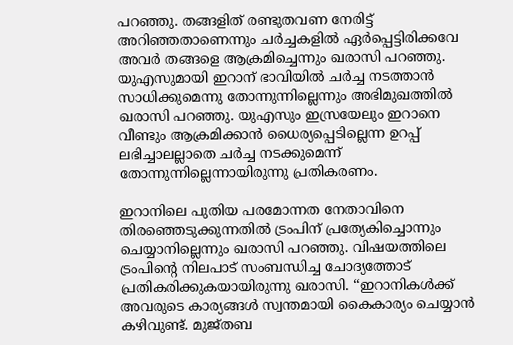പറഞ്ഞു. തങ്ങളിത് രണ്ടുതവണ നേരിട്ട് അറിഞ്ഞതാണെന്നും ചർച്ചകളിൽ ഏർപ്പെട്ടിരിക്കവേ അവർ തങ്ങളെ ആക്രമിച്ചെന്നും ഖരാസി പറഞ്ഞു. യുഎസുമായി ഇറാന് ഭാവിയിൽ ചർച്ച നടത്താൻ സാധിക്കുമെന്നു തോന്നുന്നില്ലെന്നും അഭിമുഖത്തിൽ ഖരാസി പറഞ്ഞു. യുഎസും ഇസ്രയേലും ഇറാനെ വീണ്ടും ആക്രമിക്കാൻ ധൈര്യപ്പെടില്ലെന്ന ഉറപ്പ് ലഭിച്ചാലല്ലാതെ ചർച്ച നടക്കുമെന്ന് തോന്നുന്നില്ലെന്നായിരുന്നു പ്രതികരണം.

ഇറാനിലെ പുതിയ പരമോന്നത നേതാവിനെ തിരഞ്ഞെടുക്കുന്നതിൽ ട്രംപിന് പ്രത്യേകിച്ചൊന്നും ചെയ്യാനില്ലെന്നും ഖരാസി പറഞ്ഞു. വിഷയത്തിലെ ട്രംപിന്റെ നിലപാട് സംബന്ധിച്ച ചോദ്യത്തോട് പ്രതികരിക്കുകയായിരുന്നു ഖരാസി. ‘‘ഇറാനികൾക്ക് അവരുടെ കാര്യങ്ങൾ സ്വന്തമായി കൈകാര്യം ചെയ്യാൻ കഴിവുണ്ട്. മുജ്‍തബ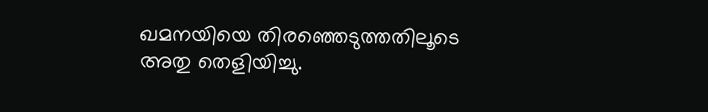ഖമനയിയെ തിരഞ്ഞെടുത്തതിലൂടെ അതു തെളിയിച്ചു.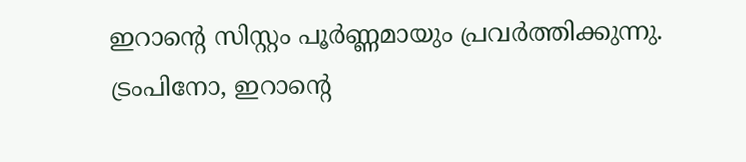ഇറാന്റെ സിസ്റ്റം പൂർണ്ണമായും പ്രവർത്തിക്കുന്നു.  ട്രംപിനോ, ഇറാന്റെ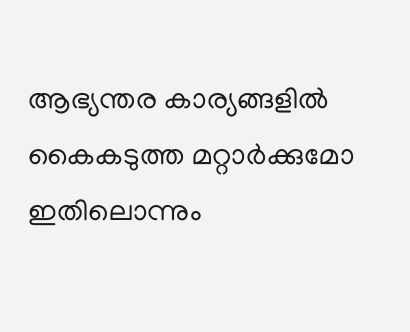ആഭ്യന്തര കാര്യങ്ങളിൽ കൈകടുത്ത മറ്റാർക്കുമോ ഇതിലൊന്നും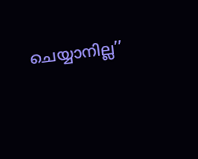ചെയ്യാനില്ല’’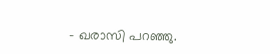– ഖരാസി പറഞ്ഞു.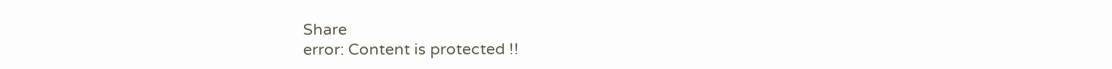Share
error: Content is protected !!